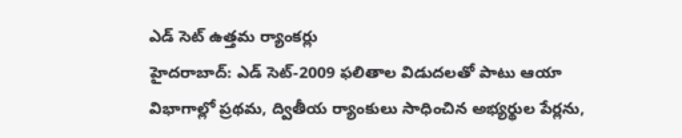ఎడ్ సెట్ ఉత్తమ ర్యాంకర్లు
హైదరాబాద్: ఎడ్ సెట్-2009 ఫలితాల విడుదలతో పాటు ఆయా విభాగాల్లో ప్రథమ, ద్వితీయ ర్యాంకులు సాధించిన అభ్యర్థుల పేర్లను,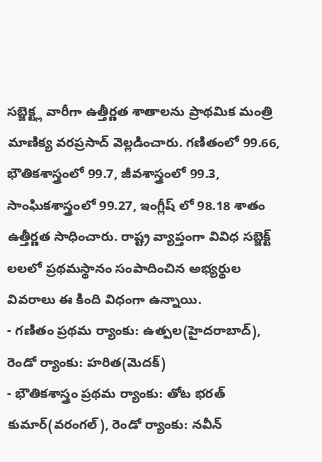సబ్జెక్ట్ల వారీగా ఉత్తీర్ణత శాతాలను ప్రాథమిక మంత్రి మాణిక్య వరప్రసాద్ వెల్లడించారు. గణితంలో 99.66, భౌతికశాస్త్రంలో 99.7, జీవశాస్త్రంలో 99.3, సాంఘికశాస్త్రంలో 99.27, ఇంగ్లీష్ లో 98.18 శాతం ఉత్తీర్ణత సాధించారు. రాష్ట్ర వ్యాప్తంగా వివిధ సబ్జెక్ట్ లలలో ప్రథమస్థానం సంపాదించిన అభ్యర్థుల వివరాలు ఈ కింది విధంగా ఉన్నాయి.
- గణితం ప్రథమ ర్యాంకు: ఉత్పల(హైదరాబాద్), రెండో ర్యాంకు: హరిత(మెదక్)
- భౌతికశాస్త్రం ప్రథమ ర్యాంకు: తోట భరత్ కుమార్(వరంగల్), రెండో ర్యాంకు: నవీన్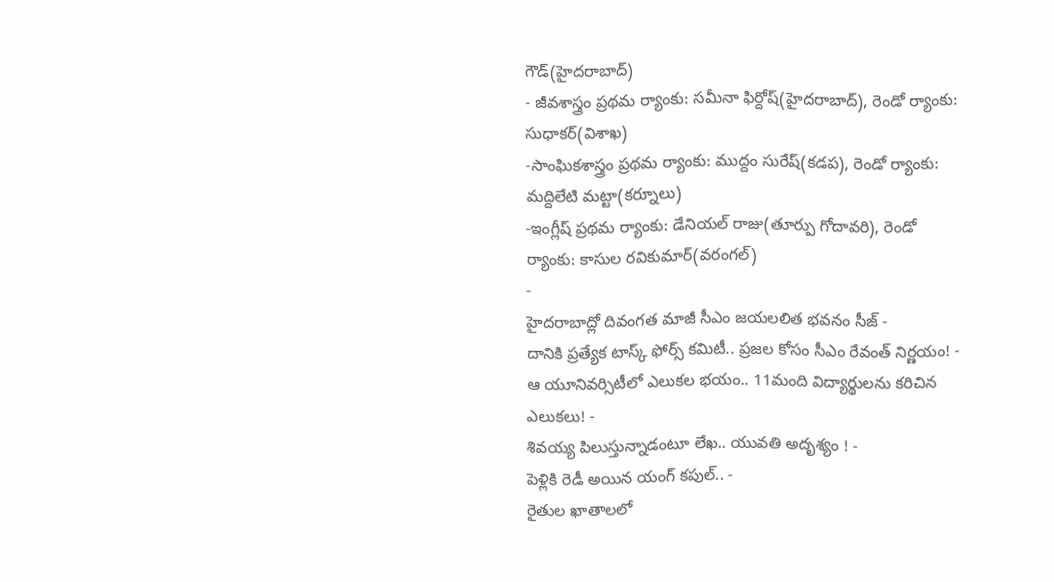గౌడ్(హైదరాబాద్)
- జీవశాస్త్రం ప్రథమ ర్యాంకు: సమీనా ఫిర్దోష్(హైదరాబాద్), రెండో ర్యాంకు: సుధాకర్(విశాఖ)
-సాంఘికశాస్త్రం ప్రథమ ర్యాంకు: ముద్దం సురేష్(కడప), రెండో ర్యాంకు: మద్దిలేటి మట్టా(కర్నూలు)
-ఇంగ్లీష్ ప్రథమ ర్యాంకు: డేనియల్ రాజు(తూర్పు గోదావరి), రెండో ర్యాంకు: కాసుల రవికుమార్(వరంగల్)
-
హైదరాబాద్లో దివంగత మాజీ సీఎం జయలలిత భవనం సీజ్ -
దానికి ప్రత్యేక టాస్క్ ఫోర్స్ కమిటీ.. ప్రజల కోసం సీఎం రేవంత్ నిర్ణయం! -
ఆ యూనివర్సిటీలో ఎలుకల భయం.. 11మంది విద్యార్థులను కరిచిన ఎలుకలు! -
శివయ్య పిలుస్తున్నాడంటూ లేఖ.. యువతి అదృశ్యం ! -
పెళ్లికి రెడీ అయిన యంగ్ కపుల్.. -
రైతుల ఖాతాలలో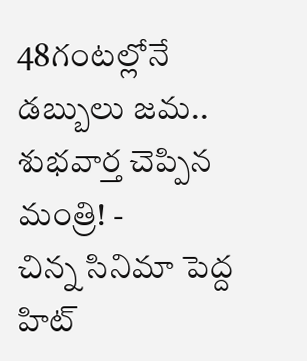48గంటల్లోనే డబ్బులు జమ.. శుభవార్త చెప్పిన మంత్రి! -
చిన్న సినిమా పెద్ద హిట్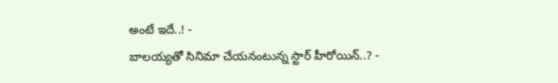అంటే ఇదే..! -
బాలయ్యతో సినిమా చేయనంటున్న స్టార్ హీరోయిన్..? -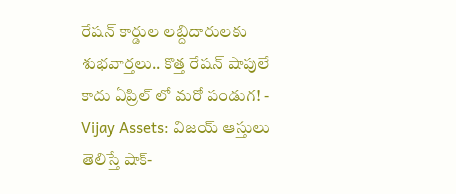రేషన్ కార్డుల లబ్దిదారులకు శుభవార్తలు.. కొత్త రేషన్ షాపులే కాదు ఏప్రిల్ లో మరో పండుగ! -
Vijay Assets: విజయ్ ఆస్తులు తెలిస్తే షాక్-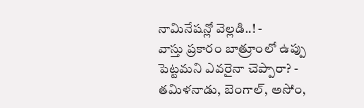నామినేషన్లో వెల్లడి..! -
వాస్తు ప్రకారం బాత్రూంలో ఉప్పు పెట్టమని ఎవరైనా చెప్పారా? -
తమిళనాడు, బెంగాల్, అసోం,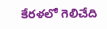కేరళలో గెలిచేది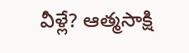వీళ్లే? ఆత్మసాక్షి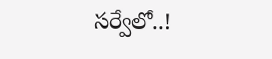సర్వేలో..!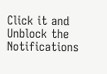Click it and Unblock the Notifications